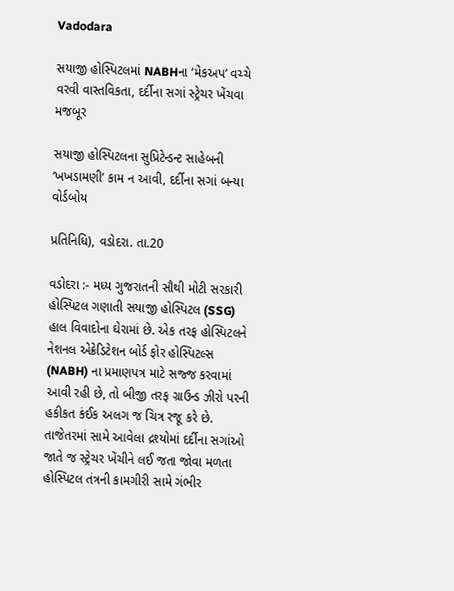Vadodara

સયાજી હોસ્પિટલમાં NABHના ‘મેકઅપ’ વચ્ચે વરવી વાસ્તવિકતા, દર્દીના સગાં સ્ટ્રેચર ખેંચવા મજબૂર

સયાજી હોસ્પિટલના સુપ્રિટેન્ડન્ટ સાહેબની ‘ખખડામણી’ કામ ન આવી, દર્દીના સગાં બન્યા વોર્ડબોય

પ્રતિનિધિ), વડોદરા. તા.20

વડોદરા :- મધ્ય ગુજરાતની સૌથી મોટી સરકારી હોસ્પિટલ ગણાતી સયાજી હોસ્પિટલ (SSG) હાલ વિવાદોના ઘેરામાં છે. એક તરફ હોસ્પિટલને નેશનલ એક્રેડિટેશન બોર્ડ ફોર હોસ્પિટલ્સ (NABH) ના પ્રમાણપત્ર માટે સજ્જ કરવામાં આવી રહી છે, તો બીજી તરફ ગ્રાઉન્ડ ઝીરો પરની હકીકત કંઈક અલગ જ ચિત્ર રજૂ કરે છે. તાજેતરમાં સામે આવેલા દ્રશ્યોમાં દર્દીના સગાંઓ જાતે જ સ્ટ્રેચર ખેંચીને લઈ જતા જોવા મળતા હોસ્પિટલ તંત્રની કામગીરી સામે ગંભીર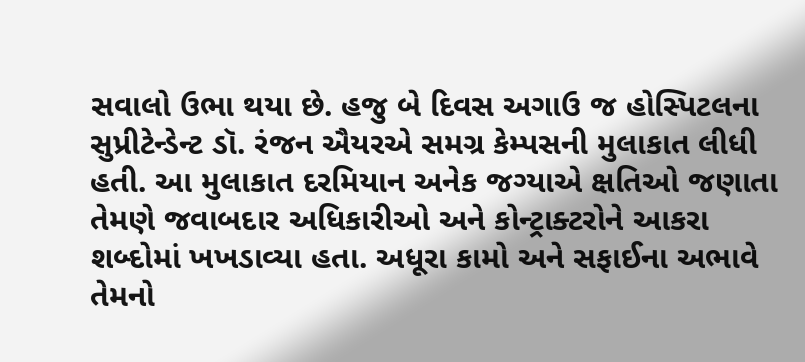સવાલો ઉભા થયા છે. હજુ બે દિવસ અગાઉ જ હોસ્પિટલના સુપ્રીટેન્ડેન્ટ ડૉ. રંજન ઐયરએ સમગ્ર કેમ્પસની મુલાકાત લીધી હતી. આ મુલાકાત દરમિયાન અનેક જગ્યાએ ક્ષતિઓ જણાતા તેમણે જવાબદાર અધિકારીઓ અને કોન્ટ્રાક્ટરોને આકરા શબ્દોમાં ખખડાવ્યા હતા. અધૂરા કામો અને સફાઈના અભાવે તેમનો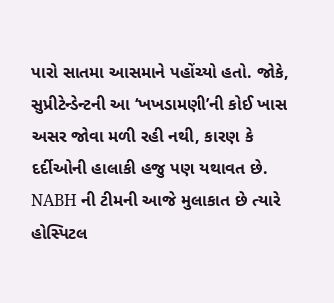પારો સાતમા આસમાને પહોંચ્યો હતો. જોકે, સુપ્રીટેન્ડેન્ટની આ ‘ખખડામણી’ની કોઈ ખાસ અસર જોવા મળી રહી નથી, કારણ કે દર્દીઓની હાલાકી હજુ પણ યથાવત છે. NABH ની ટીમની આજે મુલાકાત છે ત્યારે હોસ્પિટલ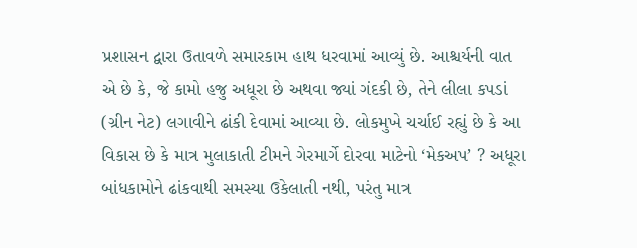પ્રશાસન દ્વારા ઉતાવળે સમારકામ હાથ ધરવામાં આવ્યું છે. આશ્ચર્યની વાત એ છે કે, જે કામો હજુ અધૂરા છે અથવા જ્યાં ગંદકી છે, તેને લીલા કપડાં (ગ્રીન નેટ) લગાવીને ઢાંકી દેવામાં આવ્યા છે. લોકમુખે ચર્ચાઈ રહ્યું છે કે આ વિકાસ છે કે માત્ર મુલાકાતી ટીમને ગેરમાર્ગે દોરવા માટેનો ‘મેકઅપ’ ? અધૂરા બાંધકામોને ઢાંકવાથી સમસ્યા ઉકેલાતી નથી, પરંતુ માત્ર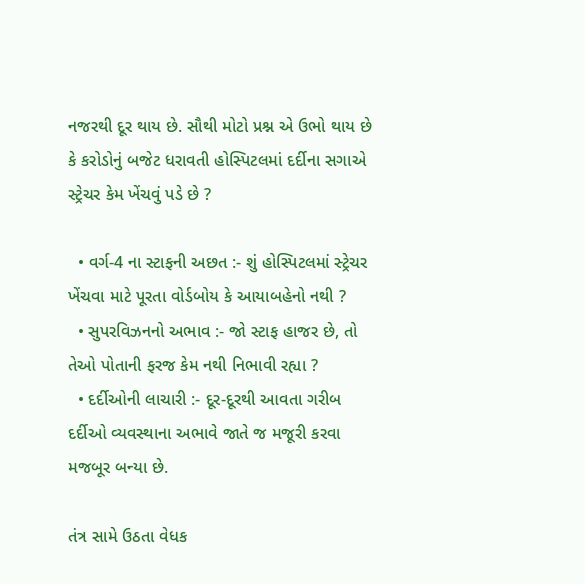નજરથી દૂર થાય છે. સૌથી મોટો પ્રશ્ન એ ઉભો થાય છે કે કરોડોનું બજેટ ધરાવતી હોસ્પિટલમાં દર્દીના સગાએ સ્ટ્રેચર કેમ ખેંચવું પડે છે ?

  • વર્ગ-4 ના સ્ટાફની અછત :- શું હોસ્પિટલમાં સ્ટ્રેચર ખેંચવા માટે પૂરતા વોર્ડબોય કે આયાબહેનો નથી ?
  • સુપરવિઝનનો અભાવ :- જો સ્ટાફ હાજર છે, તો તેઓ પોતાની ફરજ કેમ નથી નિભાવી રહ્યા ?
  • દર્દીઓની લાચારી :- દૂર-દૂરથી આવતા ગરીબ દર્દીઓ વ્યવસ્થાના અભાવે જાતે જ મજૂરી કરવા મજબૂર બન્યા છે.

તંત્ર સામે ઉઠતા વેધક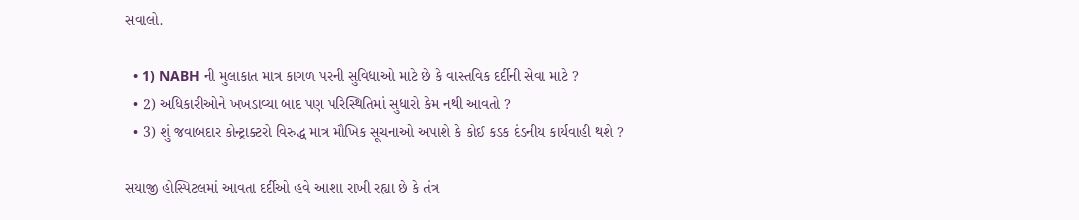સવાલો.

  • 1) NABH ની મુલાકાત માત્ર કાગળ પરની સુવિધાઓ માટે છે કે વાસ્તવિક દર્દીની સેવા માટે ?
  • 2) અધિકારીઓને ખખડાવ્યા બાદ પણ પરિસ્થિતિમાં સુધારો કેમ નથી આવતો ?
  • 3) શું જવાબદાર કોન્ટ્રાક્ટરો વિરુદ્ધ માત્ર મૌખિક સૂચનાઓ અપાશે કે કોઈ કડક દંડનીય કાર્યવાહી થશે ?

સયાજી હોસ્પિટલમાં આવતા દર્દીઓ હવે આશા રાખી રહ્યા છે કે તંત્ર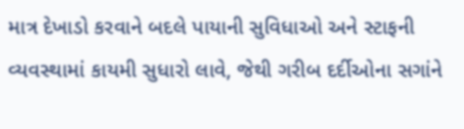માત્ર દેખાડો કરવાને બદલે પાયાની સુવિધાઓ અને સ્ટાફની વ્યવસ્થામાં કાયમી સુધારો લાવે, જેથી ગરીબ દર્દીઓના સગાંને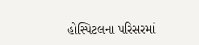હોસ્પિટલના પરિસરમાં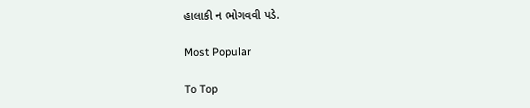હાલાકી ન ભોગવવી પડે.

Most Popular

To Top